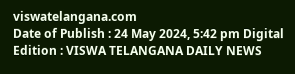viswatelangana.com
Date of Publish : 24 May 2024, 5:42 pm Digital Edition : VISWA TELANGANA DAILY NEWS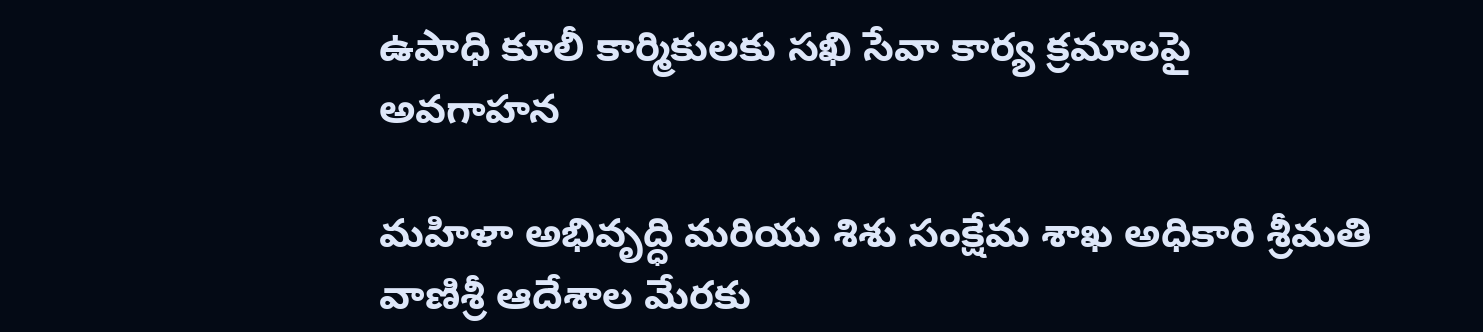ఉపాధి కూలీ కార్మికులకు సఖి సేవా కార్య క్రమాలపై అవగాహన

మహిళా అభివృద్ధి మరియు శిశు సంక్షేమ శాఖ అధికారి శ్రీమతి వాణిశ్రీ ఆదేశాల మేరకు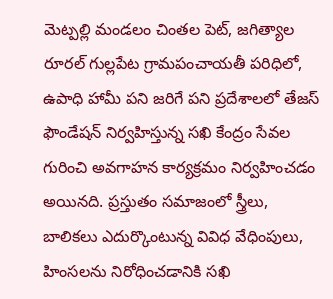మెట్పల్లి మండలం చింతల పెట్, జగిత్యాల రూరల్ గుల్లపేట గ్రామపంచాయతీ పరిధిలో, ఉపాధి హామీ పని జరిగే పని ప్రదేశాలలో తేజస్ ఫౌండేషన్ నిర్వహిస్తున్న సఖి కేంద్రం సేవల గురించి అవగాహన కార్యక్రమం నిర్వహించడం అయినది. ప్రస్తుతం సమాజంలో స్త్రీలు, బాలికలు ఎదుర్కొంటున్న వివిధ వేధింపులు, హింసలను నిరోధించడానికి సఖి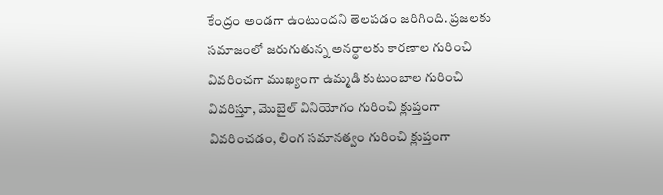కేంద్రం అండగా ఉంటుందని తెలపడం జరిగింది. ప్రజలకు సమాజంలో జరుగుతున్న అనర్థాలకు కారణాల గురించి వివరించగా ముఖ్యంగా ఉమ్మడి కుటుంబాల గురించి వివరిస్తూ, మొబైల్ వినియోగం గురించి క్లుప్తంగా వివరించడం, లింగ సమానత్వం గురించి క్లుప్తంగా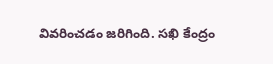వివరించడం జరిగింది. సఖి కేంద్రం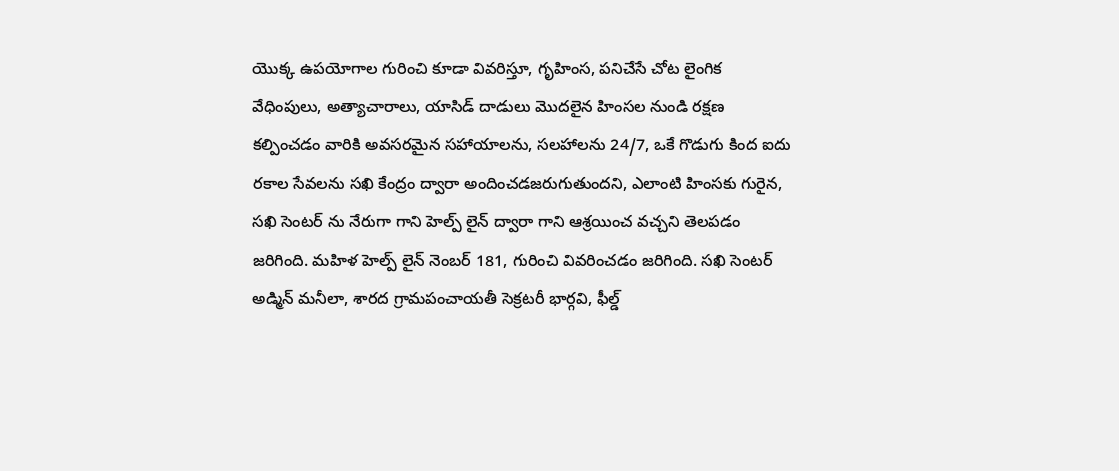యొక్క ఉపయోగాల గురించి కూడా వివరిస్తూ, గృహింస, పనిచేసే చోట లైంగిక వేధింపులు, అత్యాచారాలు, యాసిడ్ దాడులు మొదలైన హింసల నుండి రక్షణ కల్పించడం వారికి అవసరమైన సహాయాలను, సలహాలను 24/7, ఒకే గొడుగు కింద ఐదు రకాల సేవలను సఖి కేంద్రం ద్వారా అందించడజరుగుతుందని, ఎలాంటి హింసకు గురైన, సఖి సెంటర్ ను నేరుగా గాని హెల్ప్ లైన్ ద్వారా గాని ఆశ్రయించ వచ్చని తెలపడం జరిగింది. మహిళ హెల్ప్ లైన్ నెంబర్ 181, గురించి వివరించడం జరిగింది. సఖి సెంటర్ అడ్మిన్ మనీలా, శారద గ్రామపంచాయతీ సెక్రటరీ భార్గవి, ఫీల్డ్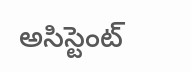అసిస్టెంట్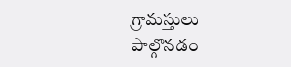గ్రామస్తులు పాల్గొనడం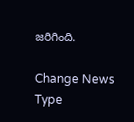జరిగింది.

Change News Type